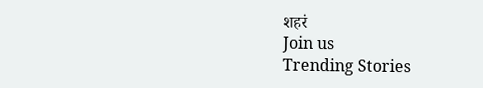शहरं
Join us
Trending Stories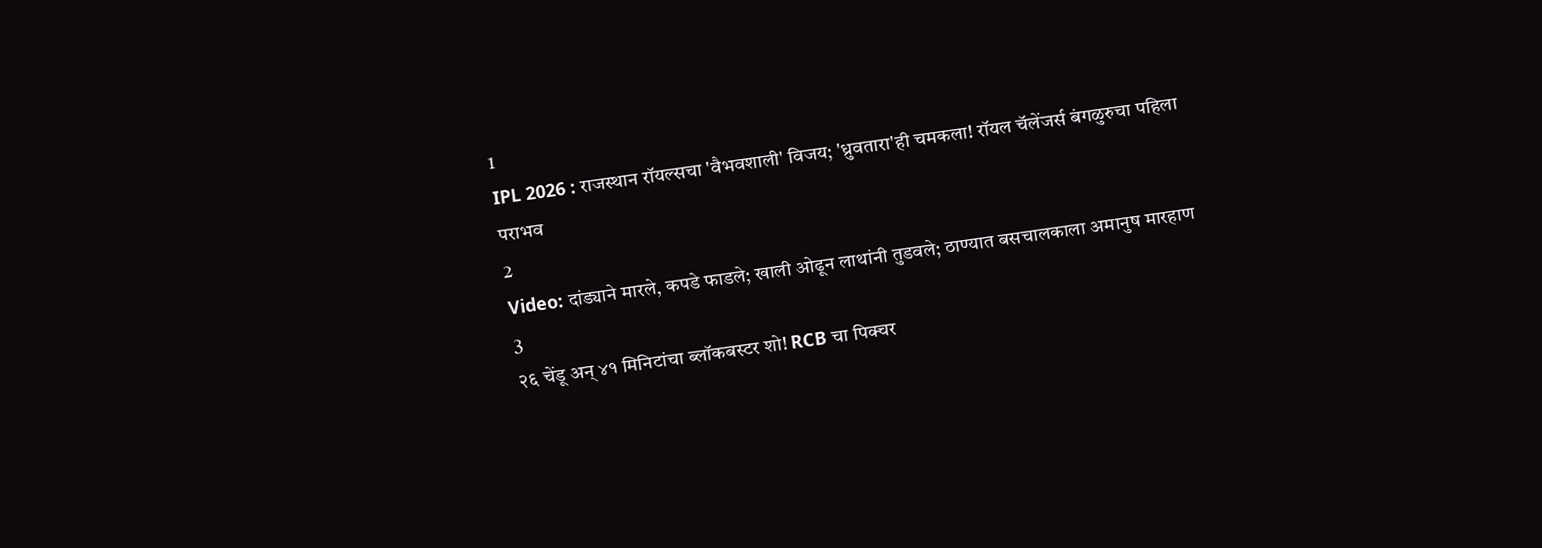1
IPL 2026 : राजस्थान रॉयल्सचा 'वैभवशाली' विजय; 'ध्रुवतारा'ही चमकला! रॉयल चॅलेंजर्स बंगळुरुचा पहिला पराभव
2
Video: दांड्याने मारले, कपडे फाडले; खाली ओढून लाथांनी तुडवले; ठाण्यात बसचालकाला अमानुष मारहाण
3
२६ चेंडू अन् ४१ मिनिटांचा ब्लॉकबस्टर शो! RCB चा पिक्चर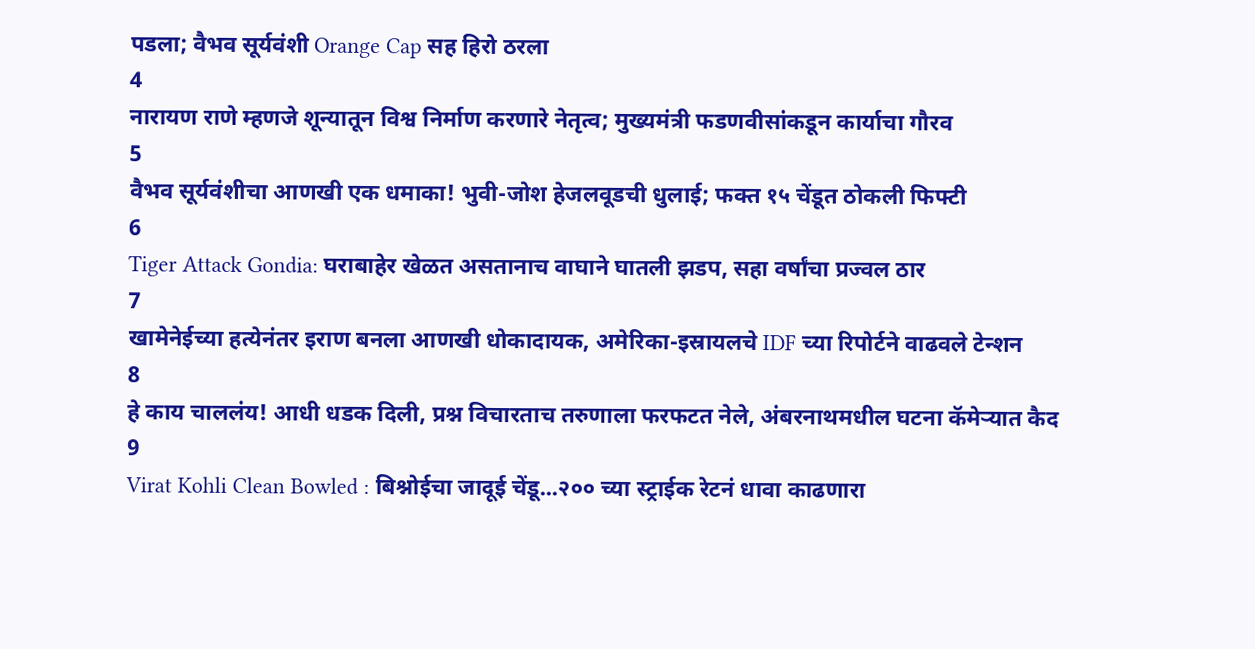पडला; वैभव सूर्यवंशी Orange Cap सह हिरो ठरला
4
नारायण राणे म्हणजे शून्यातून विश्व निर्माण करणारे नेतृत्व; मुख्यमंत्री फडणवीसांकडून कार्याचा गौरव
5
वैभव सूर्यवंशीचा आणखी एक धमाका! भुवी-जोश हेजलवूडची धुलाई; फक्त १५ चेंडूत ठोकली फिफ्टी
6
Tiger Attack Gondia: घराबाहेर खेळत असतानाच वाघाने घातली झडप, सहा वर्षांचा प्रज्वल ठार
7
खामेनेईच्या हत्येनंतर इराण बनला आणखी धोकादायक, अमेरिका-इस्रायलचे IDF च्या रिपोर्टने वाढवले टेन्शन
8
हे काय चाललंय! आधी धडक दिली, प्रश्न विचारताच तरुणाला फरफटत नेले, अंबरनाथमधील घटना कॅमेऱ्यात कैद
9
Virat Kohli Clean Bowled : बिश्नोईचा जादूई चेंडू...२०० च्या स्ट्राईक रेटनं धावा काढणारा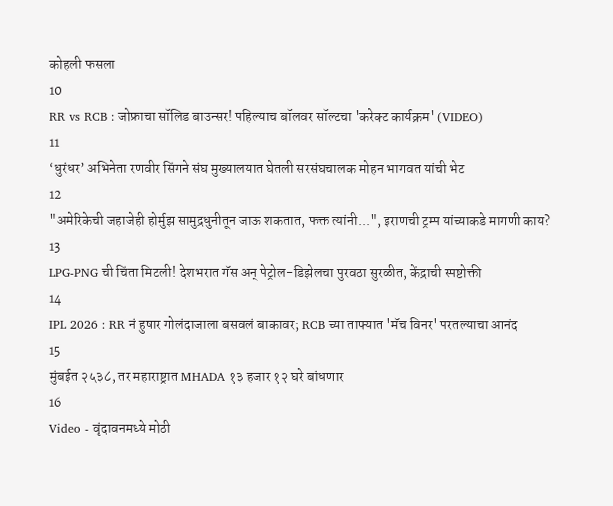कोहली फसला
10
RR vs RCB : जोफ्राचा सॉलिड बाउन्सर! पहिल्याच बॉलवर सॉल्टचा 'करेक्ट कार्यक्रम' (VIDEO)
11
‘धुरंधर’ अभिनेता रणवीर सिंगने संघ मुख्यालयात घेतली सरसंघचालक मोहन भागवत यांची भेट
12
"अमेरिकेची जहाजेही होर्मुझ सामुद्रधुनीतून जाऊ शकतात, फक्त त्यांनी...", इराणची ट्रम्प यांच्याकडे मागणी काय?
13
LPG-PNG ची चिंता मिटली! देशभरात गॅस अन् पेट्रोल-डिझेलचा पुरवठा सुरळीत, केंद्राची स्पष्टोक्ती
14
IPL 2026 : RR नं हुषार गोलंदाजाला बसवलं बाकावर; RCB च्या ताफ्यात 'मॅच विनर' परतल्याचा आनंद
15
मुंबईत २५३८, तर महाराष्ट्रात MHADA १३ हजार १२ घरे बांधणार
16
Video - वृंदावनमध्ये मोठी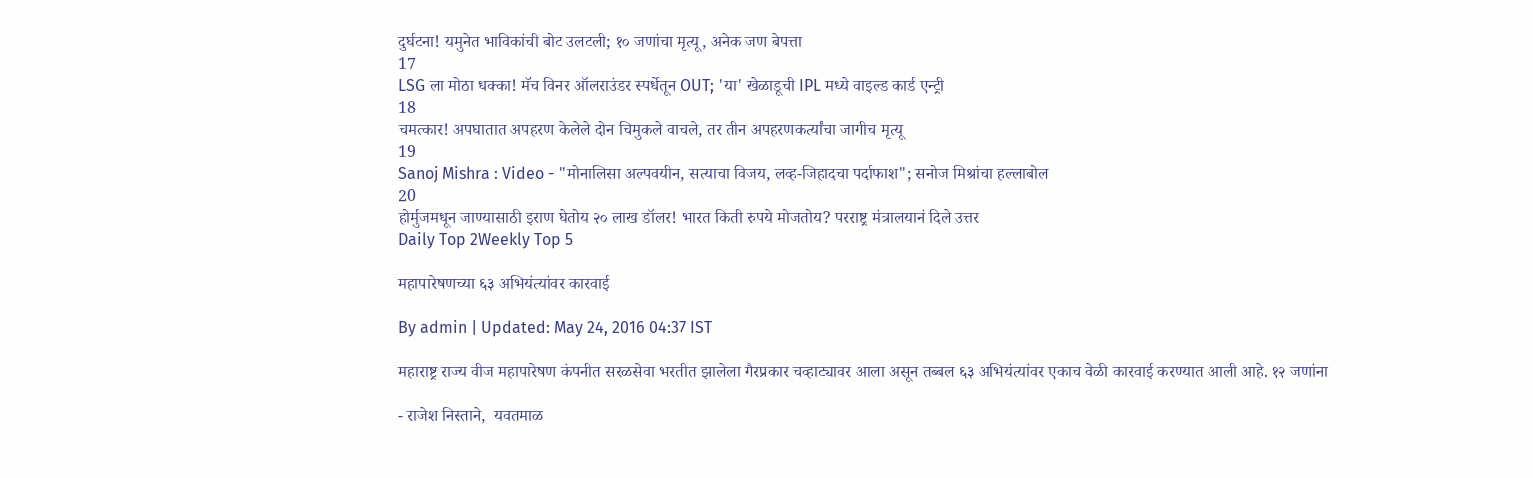दुर्घटना! यमुनेत भाविकांची बोट उलटली; १० जणांचा मृत्यू, अनेक जण बेपत्ता
17
LSG ला मोठा धक्का! मॅच विनर ऑलराउंडर स्पर्धेतून OUT; 'या' खेळाडूची IPL मध्ये वाइल्ड कार्ड एन्ट्री
18
चमत्कार! अपघातात अपहरण केलेले दोन चिमुकले वाचले, तर तीन अपहरणकर्त्यांचा जागीच मृत्यू
19
Sanoj Mishra : Video - "मोनालिसा अल्पवयीन, सत्याचा विजय, लव्ह-जिहादचा पर्दाफाश"; सनोज मिश्रांचा हल्लाबोल
20
होर्मुजमधून जाण्यासाठी इराण घेतोय २० लाख डॉलर! भारत किती रुपये मोजतोय? परराष्ट्र मंत्रालयानं दिले उत्तर
Daily Top 2Weekly Top 5

महापारेषणच्या ६३ अभियंत्यांवर कारवाई

By admin | Updated: May 24, 2016 04:37 IST

महाराष्ट्र राज्य वीज महापारेषण कंपनीत सरळसेवा भरतीत झालेला गैरप्रकार चव्हाट्यावर आला असून तब्बल ६३ अभियंत्यांवर एकाच वेळी कारवाई करण्यात आली आहे. १२ जणांना

- राजेश निस्ताने,  यवतमाळ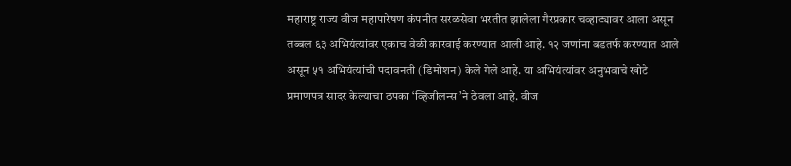महाराष्ट्र राज्य वीज महापारेषण कंपनीत सरळसेवा भरतीत झालेला गैरप्रकार चव्हाट्यावर आला असून तब्बल ६३ अभियंत्यांवर एकाच वेळी कारवाई करण्यात आली आहे. १२ जणांना बडतर्फ करण्यात आले असून ५१ अभियंत्यांची पदावनती (डिमोशन) केले गेले आहे. या अभियंत्यांवर अनुभवाचे खोटे प्रमाणपत्र सादर केल्याचा ठपका ‘व्हिजीलन्स’ने ठेवला आहे. वीज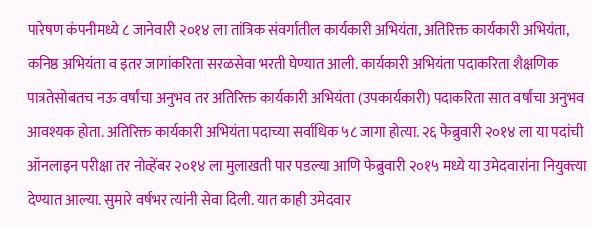पारेषण कंपनीमध्ये ८ जानेवारी २०१४ ला तांत्रिक संवर्गातील कार्यकारी अभियंता, अतिरिक्त कार्यकारी अभियंता, कनिष्ठ अभियंता व इतर जागांकरिता सरळसेवा भरती घेण्यात आली. कार्यकारी अभियंता पदाकरिता शैक्षणिक पात्रतेसोबतच नऊ वर्षांचा अनुभव तर अतिरिक्त कार्यकारी अभियंता (उपकार्यकारी) पदाकरिता सात वर्षांचा अनुभव आवश्यक होता. अतिरिक्त कार्यकारी अभियंता पदाच्या सर्वाधिक ५८ जागा होत्या. २६ फेब्रुवारी २०१४ ला या पदांची ऑनलाइन परीक्षा तर नोव्हेंबर २०१४ ला मुलाखती पार पडल्या आणि फेब्रुवारी २०१५ मध्ये या उमेदवारांना नियुक्त्या देण्यात आल्या. सुमारे वर्षभर त्यांनी सेवा दिली. यात काही उमेदवार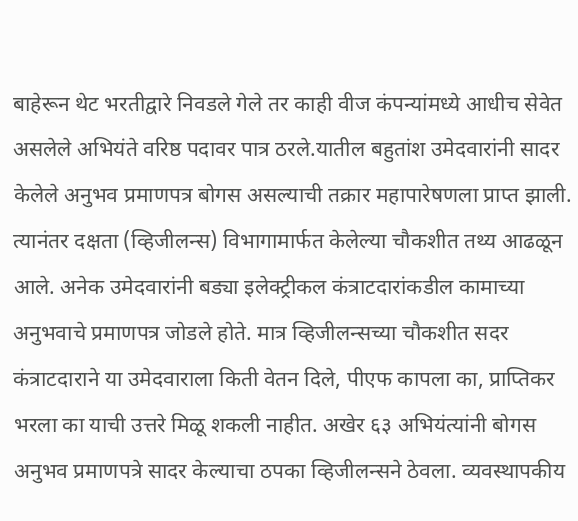बाहेरून थेट भरतीद्वारे निवडले गेले तर काही वीज कंपन्यांमध्ये आधीच सेवेत असलेले अभियंते वरिष्ठ पदावर पात्र ठरले.यातील बहुतांश उमेदवारांनी सादर केलेले अनुभव प्रमाणपत्र बोगस असल्याची तक्रार महापारेषणला प्राप्त झाली. त्यानंतर दक्षता (व्हिजीलन्स) विभागामार्फत केलेल्या चौकशीत तथ्य आढळून आले. अनेक उमेदवारांनी बड्या इलेक्ट्रीकल कंत्राटदारांकडील कामाच्या अनुभवाचे प्रमाणपत्र जोडले होते. मात्र व्हिजीलन्सच्या चौकशीत सदर कंत्राटदाराने या उमेदवाराला किती वेतन दिले, पीएफ कापला का, प्राप्तिकर भरला का याची उत्तरे मिळू शकली नाहीत. अखेर ६३ अभियंत्यांनी बोगस अनुभव प्रमाणपत्रे सादर केल्याचा ठपका व्हिजीलन्सने ठेवला. व्यवस्थापकीय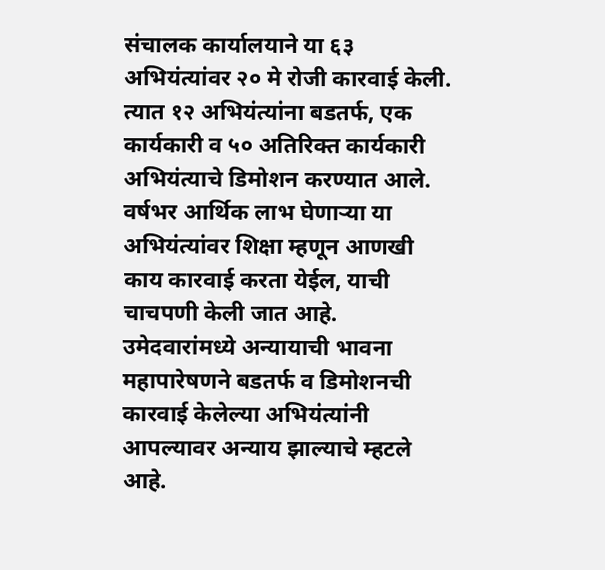संचालक कार्यालयाने या ६३ अभियंत्यांवर २० मे रोजी कारवाई केली. त्यात १२ अभियंत्यांना बडतर्फ, एक कार्यकारी व ५० अतिरिक्त कार्यकारी अभियंत्याचे डिमोशन करण्यात आले. वर्षभर आर्थिक लाभ घेणाऱ्या या अभियंत्यांवर शिक्षा म्हणून आणखी काय कारवाई करता येईल, याची चाचपणी केली जात आहे. उमेदवारांमध्ये अन्यायाची भावना महापारेषणने बडतर्फ व डिमोशनची कारवाई केलेल्या अभियंत्यांनी आपल्यावर अन्याय झाल्याचे म्हटले आहे.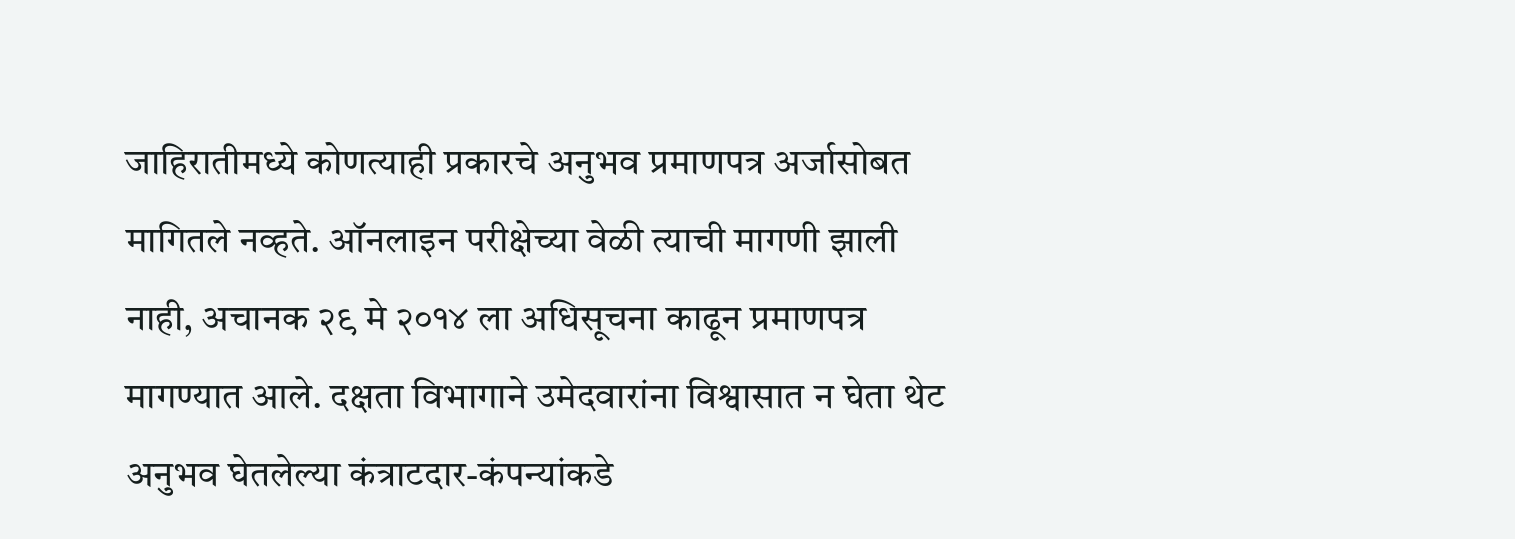जाहिरातीमध्ये कोणत्याही प्रकारचे अनुभव प्रमाणपत्र अर्जासोबत मागितले नव्हते. ऑनलाइन परीक्षेच्या वेळी त्याची मागणी झाली नाही, अचानक २९ मे २०१४ ला अधिसूचना काढून प्रमाणपत्र मागण्यात आले. दक्षता विभागाने उमेदवारांना विश्वासात न घेता थेट अनुभव घेतलेल्या कंत्राटदार-कंपन्यांकडे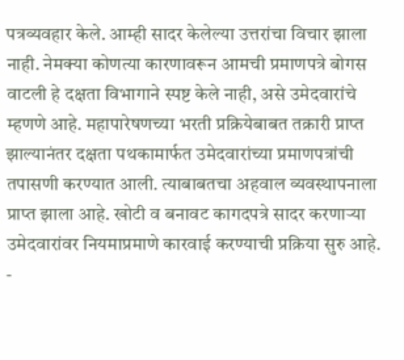पत्रव्यवहार केले. आम्ही सादर केलेल्या उत्तरांचा विचार झाला नाही. नेमक्या कोणत्या कारणावरून आमची प्रमाणपत्रे बोगस वाटली हे दक्षता विभागाने स्पष्ट केले नाही, असे उमेदवारांचे म्हणणे आहे. महापारेषणच्या भरती प्रक्रियेबाबत तक्रारी प्राप्त झाल्यानंतर दक्षता पथकामार्फत उमेदवारांच्या प्रमाणपत्रांची तपासणी करण्यात आली. त्याबाबतचा अहवाल व्यवस्थापनाला प्राप्त झाला आहे. खोटी व बनावट कागदपत्रे सादर करणाऱ्या उमेदवारांवर नियमाप्रमाणे कारवाई करण्याची प्रक्रिया सुरु आहे. -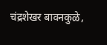चंद्रशेखर बावनकुळे,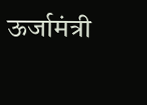ऊर्जामंत्री